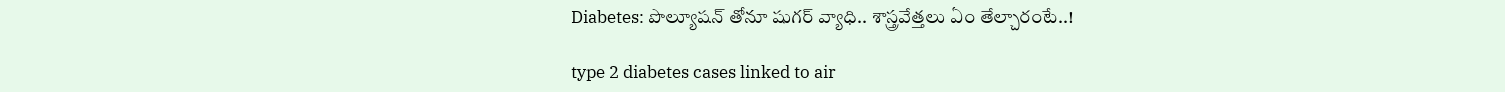Diabetes: పొల్యూషన్ తోనూ షుగర్ వ్యాధి.. శాస్త్రవేత్తలు ఏం తేల్చారంటే..!

type 2 diabetes cases linked to air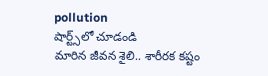pollution
షార్ట్స్‌లో చూడండి
మారిన జీవన శైలి.. శారీరక కష్టం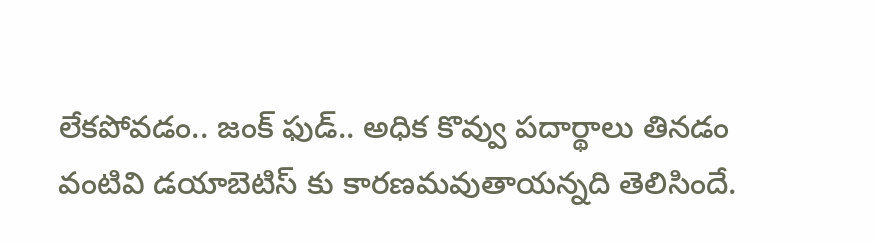లేకపోవడం.. జంక్ ఫుడ్.. అధిక కొవ్వు పదార్థాలు తినడం వంటివి డయాబెటిస్ కు కారణమవుతాయన్నది తెలిసిందే.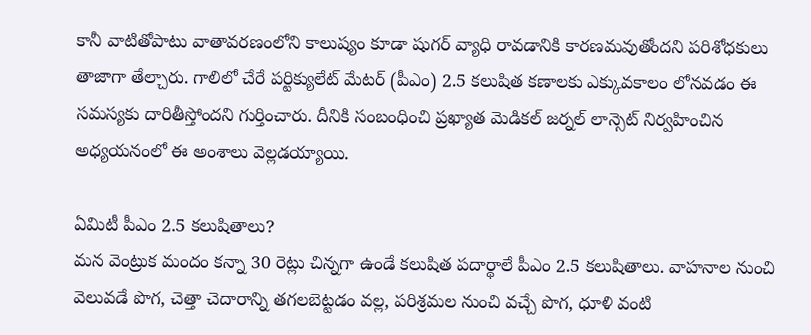కానీ వాటితోపాటు వాతావరణంలోని కాలుష్యం కూడా షుగర్ వ్యాధి రావడానికి కారణమవుతోందని పరిశోధకులు తాజాగా తేల్చారు. గాలిలో చేరే పర్టిక్యులేట్ మేటర్ (పీఎం) 2.5 కలుషిత కణాలకు ఎక్కువకాలం లోనవడం ఈ సమస్యకు దారితీస్తోందని గుర్తించారు. దీనికి సంబంధించి ప్రఖ్యాత మెడికల్ జర్నల్ లాన్సెట్ నిర్వహించిన అధ్యయనంలో ఈ అంశాలు వెల్లడయ్యాయి.

ఏమిటీ పీఎం 2.5 కలుషితాలు?
మన వెంట్రుక మందం కన్నా 30 రెట్లు చిన్నగా ఉండే కలుషిత పదార్థాలే పీఎం 2.5 కలుషితాలు. వాహనాల నుంచి వెలువడే పొగ, చెత్తా చెదారాన్ని తగలబెట్టడం వల్ల, పరిశ్రమల నుంచి వచ్చే పొగ, ధూళి వంటి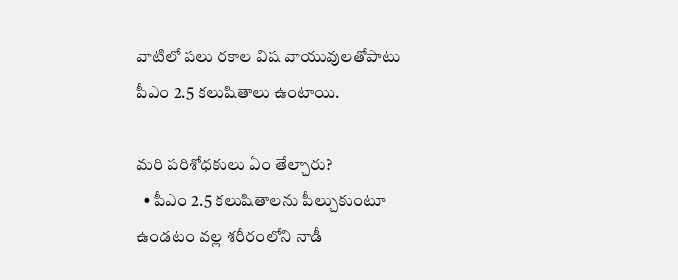వాటిలో పలు రకాల విష వాయువులతోపాటు పీఎం 2.5 కలుషితాలు ఉంటాయి.

మరి పరిశోధకులు ఏం తేల్చారు?
  • పీఎం 2.5 కలుషితాలను పీల్చుకుంటూ ఉండటం వల్ల శరీరంలోని నాడీ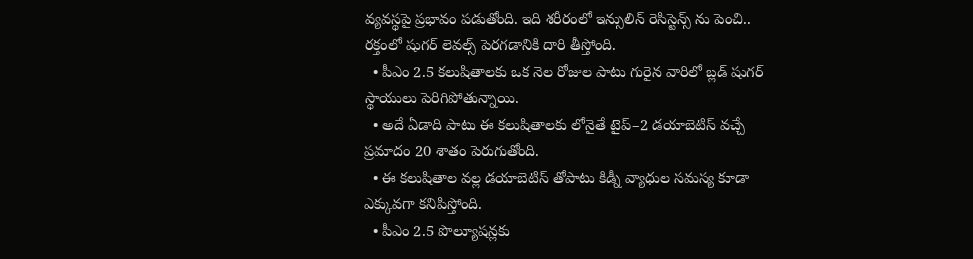వ్యవస్థపై ప్రభావం పడుతోంది. ఇది శరీరంలో ఇన్సులిన్ రెసిస్టెన్స్ ను పెంచి.. రక్తంలో షుగర్ లెవల్స్ పెరగడానికి దారి తీస్తోంది.
  • పీఎం 2.5 కలుషితాలకు ఒక నెల రోజుల పాటు గురైన వారిలో బ్లడ్ షుగర్ స్థాయులు పెరిగిపోతున్నాయి.
  • అదే ఏడాది పాటు ఈ కలుషితాలకు లోనైతే టైప్–2 డయాబెటిస్ వచ్చే ప్రమాదం 20 శాతం పెరుగుతోంది.
  • ఈ కలుషితాల వల్ల డయాబెటిస్ తోపాటు కిడ్నీ వ్యాధుల సమస్య కూడా ఎక్కువగా కనిపిస్తోంది.
  • పీఎం 2.5 పొల్యూషన్లకు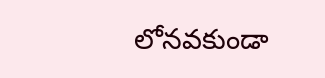లోనవకుండా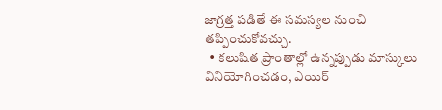జాగ్రత్త పడితే ఈ సమస్యల నుంచి తప్పించుకోవచ్చు.
  • కలుషిత ప్రాంతాల్లో ఉన్నప్పుడు మాస్కులు వినియోగించడం, ఎయిర్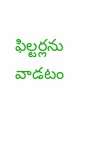ఫిల్టర్లను వాడటం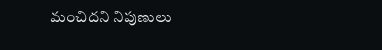మంచిదని నిపుణులు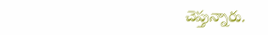చెప్తున్నారు.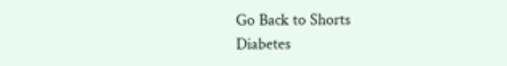Go Back to Shorts
Diabetes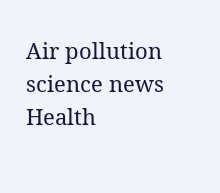Air pollution
science news
Health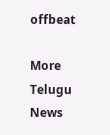offbeat

More Telugu News